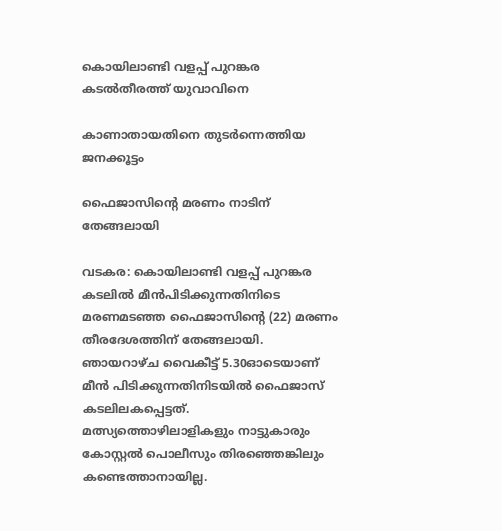കൊയിലാണ്ടി വളപ്പ് പുറങ്കര കടൽതീരത്ത് യുവാവിനെ

കാണാതായതിനെ തുടർന്നെത്തിയ ജനക്കൂട്ടം

ഫൈജാസിന്റെ മരണം നാടിന് തേങ്ങലായി

വടകര: കൊയിലാണ്ടി വളപ്പ് പുറങ്കര കടലിൽ മീൻപിടിക്കുന്നതിനിടെ മരണമടഞ്ഞ ഫൈജാസിന്റെ (22) മരണം തീരദേശത്തിന് തേങ്ങലായി. ഞായറാഴ്ച വൈകീട്ട് 5.30ഓടെയാണ് മീൻ പിടിക്കുന്നതിനിടയിൽ ഫൈജാസ് കടലിലകപ്പെട്ടത്. മത്സ്യത്തൊഴിലാളികളും നാട്ടുകാരും കോസ്റ്റൽ പൊലീസും തിരഞ്ഞെങ്കിലും കണ്ടെത്താനായില്ല.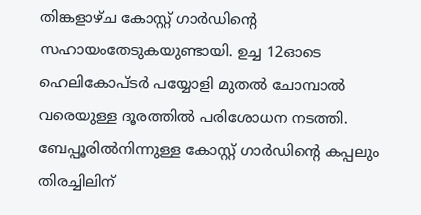തിങ്കളാഴ്ച കോസ്റ്റ് ഗാർഡിന്റെ സഹായംതേടുകയുണ്ടായി. ഉച്ച 12ഓടെ ഹെലികോപ്ടർ പയ്യോളി മുതൽ ചോമ്പാൽ വരെയുള്ള ദൂരത്തിൽ പരിശോധന നടത്തി. ബേപ്പൂരിൽനിന്നുള്ള കോസ്റ്റ് ഗാർഡിന്റെ കപ്പലും തിരച്ചിലിന്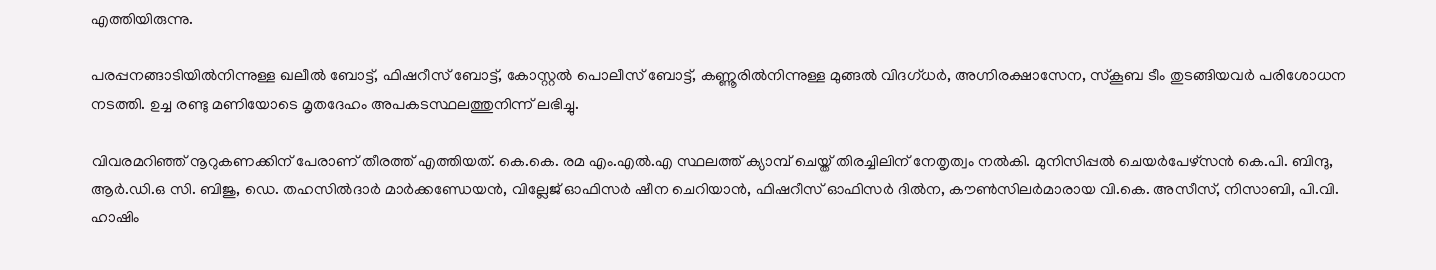എത്തിയിരുന്നു.

പരപ്പനങ്ങാടിയിൽനിന്നുള്ള ഖലീൽ ബോട്ട്, ഫിഷറീസ് ബോട്ട്, കോസ്റ്റൽ പൊലീസ് ബോട്ട്, കണ്ണൂരിൽനിന്നുള്ള മുങ്ങൽ വിദഗ്ധർ, അഗ്നിരക്ഷാസേന, സ്കൂബ ടീം തുടങ്ങിയവർ പരിശോധന നടത്തി. ഉച്ച രണ്ടു മണിയോടെ മൃതദേഹം അപകടസ്ഥലത്തുനിന്ന് ലഭിച്ചു.

വിവരമറിഞ്ഞ് നൂറുകണക്കിന് പേരാണ് തീരത്ത് എത്തിയത്. കെ.കെ. രമ എം.എൽ.എ സ്ഥലത്ത് ക്യാമ്പ് ചെയ്ത് തിരച്ചിലിന് നേതൃത്വം നൽകി. മുനിസിപ്പൽ ചെയർപേഴ്സൻ കെ.പി. ബിന്ദു, ആർ.ഡി.ഒ സി. ബിജു, ഡെ. തഹസിൽദാർ മാർക്കണ്ഡേയൻ, വില്ലേജ് ഓഫിസർ ഷീന ചെറിയാൻ, ഫിഷറീസ് ഓഫിസർ ദിൽന, കൗൺസിലർമാരായ വി.കെ. അസീസ്, നിസാബി, പി.വി. ഹാഷിം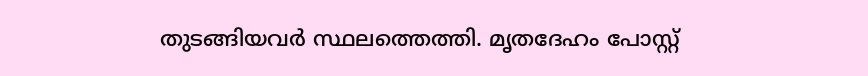തുടങ്ങിയവർ സ്ഥലത്തെത്തി. മൃതദേഹം പോസ്റ്റ്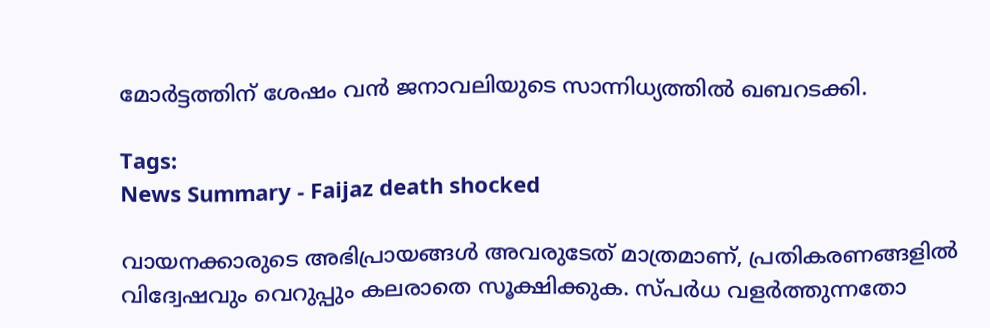മോർട്ടത്തിന് ശേഷം വൻ ജനാവലിയുടെ സാന്നിധ്യത്തിൽ ഖബറടക്കി.

Tags:
News Summary - Faijaz death shocked

വായനക്കാരുടെ അഭിപ്രായങ്ങള്‍ അവരുടേത് മാത്രമാണ്, പ്രതികരണങ്ങളിൽ വിദ്വേഷവും വെറുപ്പും കലരാതെ സൂക്ഷിക്കുക. സ്പർധ വളർത്തുന്നതോ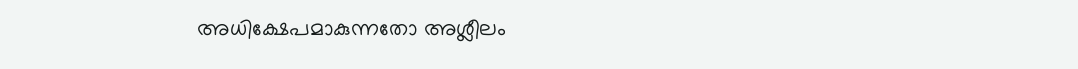അധിക്ഷേപമാകുന്നതോ അശ്ലീലം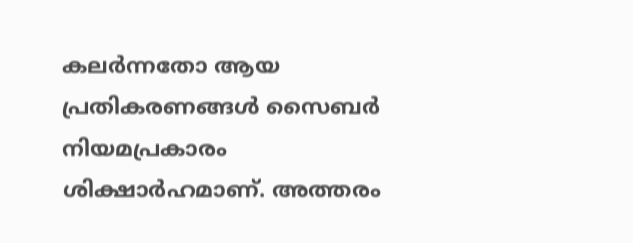കലർന്നതോ ആയ പ്രതികരണങ്ങൾ സൈബർ നിയമപ്രകാരം ശിക്ഷാർഹമാണ്. അത്തരം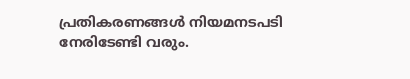പ്രതികരണങ്ങൾ നിയമനടപടി നേരിടേണ്ടി വരും.